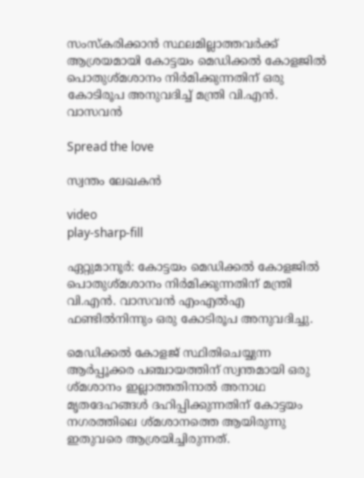സംസ്‌കരിക്കാന്‍ സ്ഥലമില്ലാത്തവര്‍ക്ക് ആശ്രയമായി കോട്ടയം മെഡിക്കല്‍ കോളജില്‍ പൊതുശ്മശാനം നിർമിക്കുന്നതിന് ഒരു കോടിരൂപ അനുവദിച്ച് മന്ത്രി വി.എൻ. വാസവൻ

Spread the love

സ്വന്തം ലേഖകൻ

video
play-sharp-fill

ഏറ്റുമാനൂർ: കോട്ടയം മെഡിക്കല്‍ കോളജില്‍ പൊതുശ്മശാനം നിർമിക്കുന്നതിന് മന്ത്രി വി.എൻ. വാസവൻ എംഎല്‍എ ഫണ്ടില്‍നിന്നും ഒരു കോടിരൂപ അനുവദിച്ചു.

മെഡിക്കല്‍ കോളജ് സ്ഥിതിചെയ്യുന്ന ആർപ്പൂക്കര പഞ്ചായത്തിന് സ്വന്തമായി ഒരു ശ്മശാനം ഇല്ലാത്തതിനാല്‍ അനാഥ മൃതദേഹങ്ങള്‍ ദഹിപ്പിക്കുന്നതിന് കോട്ടയം നഗരത്തിലെ ശ്മശാനത്തെ ആയിരുന്നു ഇതുവരെ ആശ്രയിച്ചിരുന്നത്.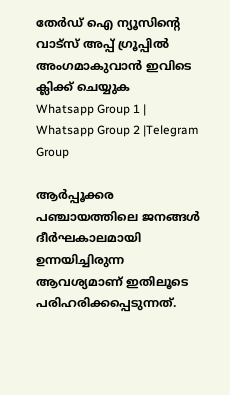തേർഡ് ഐ ന്യൂസിന്റെ വാട്സ് അപ്പ് ഗ്രൂപ്പിൽ അംഗമാകുവാൻ ഇവിടെ ക്ലിക്ക് ചെയ്യുക
Whatsapp Group 1 | Whatsapp Group 2 |Telegram Group

ആർപ്പൂക്കര പഞ്ചായത്തിലെ ജനങ്ങള്‍ ദീർഘകാലമായി ഉന്നയിച്ചിരുന്ന ആവശ്യമാണ് ഇതിലൂടെ പരിഹരിക്കപ്പെടുന്നത്.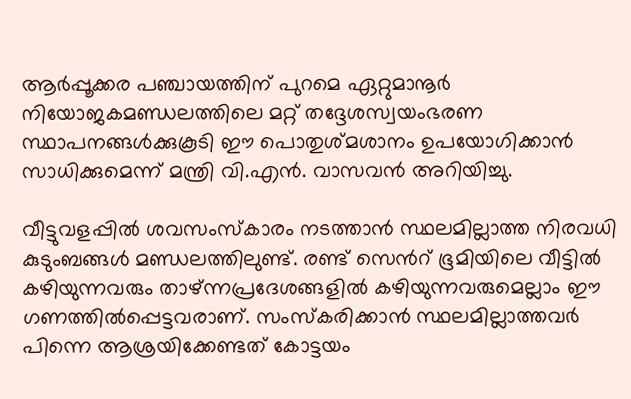ആർപ്പൂക്കര പഞ്ചായത്തിന് പുറമെ ഏറ്റുമാനൂർ നിയോജകമണ്ഡലത്തിലെ മറ്റ് തദ്ദേശസ്വയംഭരണ സ്ഥാപനങ്ങള്‍ക്കുകൂടി ഈ പൊതുശ്മശാനം ഉപയോഗിക്കാൻ സാധിക്കുമെന്ന് മന്ത്രി വി.എൻ. വാസവൻ അറിയിച്ചു.

വീട്ടുവളപ്പില്‍ ശവസംസ്‌കാരം നടത്താന്‍ സ്ഥലമില്ലാത്ത നിരവധി കുടുംബങ്ങള്‍ മണ്ഡലത്തിലുണ്ട്. രണ്ട് സെന്‍റ് ഭൂമിയിലെ വീട്ടില്‍ കഴിയുന്നവരും താഴ്ന്നപ്രദേശങ്ങളില്‍ കഴിയുന്നവരുമെല്ലാം ഈ ഗണത്തില്‍പ്പെട്ടവരാണ്. സംസ്‌കരിക്കാന്‍ സ്ഥലമില്ലാത്തവര്‍ പിന്നെ ആശ്രയിക്കേണ്ടത് കോട്ടയം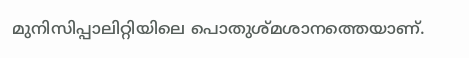മുനിസിപ്പാലിറ്റിയിലെ പൊതുശ്മശാനത്തെയാണ്.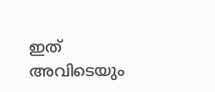ഇത് അവിടെയും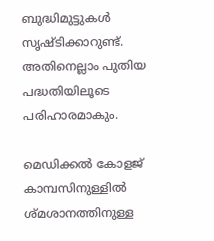ബുദ്ധിമുട്ടുകള്‍ സൃഷ്ടിക്കാറുണ്ട്. അതിനെല്ലാം പുതിയ പദ്ധതിയിലൂടെ പരിഹാരമാകും.

മെഡിക്കല്‍ കോളജ് കാമ്പസിനുള്ളില്‍ ശ്മശാനത്തിനുള്ള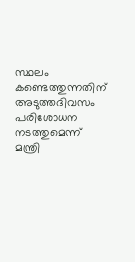സ്ഥലം കണ്ടെത്തുന്നതിന് അടുത്തദിവസം പരിശോധന നടത്തുമെന്ന് മന്ത്രി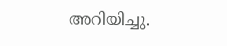അറിയിച്ചു.